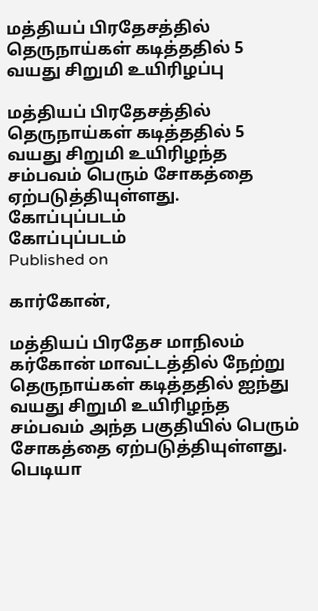மத்தியப் பிரதேசத்தில் தெருநாய்கள் கடித்ததில் 5 வயது சிறுமி உயிரிழப்பு

மத்தியப் பிரதேசத்தில் தெருநாய்கள் கடித்ததில் 5 வயது சிறுமி உயிரிழந்த சம்பவம் பெரும் சோகத்தை ஏற்படுத்தியுள்ளது.
கோப்புப்படம்
கோப்புப்படம்
Published on

கார்கோன்,

மத்தியப் பிரதேச மாநிலம் கர்கோன் மாவட்டத்தில் நேற்று தெருநாய்கள் கடித்ததில் ஐந்து வயது சிறுமி உயிரிழந்த சம்பவம் அந்த பகுதியில் பெரும் சோகத்தை ஏற்படுத்தியுள்ளது. பெடியா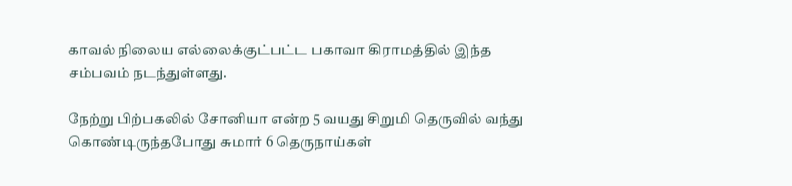காவல் நிலைய எல்லைக்குட்பட்ட பகாவா கிராமத்தில் இந்த சம்பவம் நடந்துள்ளது.

நேற்று பிற்பகலில் சோனியா என்ற 5 வயது சிறுமி தெருவில் வந்து கொண்டிருந்தபோது சுமார் 6 தெருநாய்கள்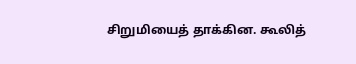சிறுமியைத் தாக்கின. கூலித்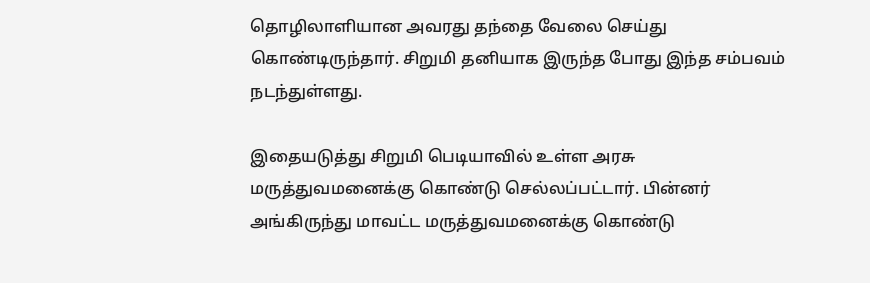தொழிலாளியான அவரது தந்தை வேலை செய்து கொண்டிருந்தார். சிறுமி தனியாக இருந்த போது இந்த சம்பவம் நடந்துள்ளது.

இதையடுத்து சிறுமி பெடியாவில் உள்ள அரசு மருத்துவமனைக்கு கொண்டு செல்லப்பட்டார். பின்னர் அங்கிருந்து மாவட்ட மருத்துவமனைக்கு கொண்டு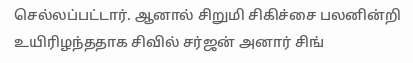செல்லப்பட்டார். ஆனால் சிறுமி சிகிச்சை பலனின்றி உயிரிழந்ததாக சிவில் சர்ஜன் அனார் சிங்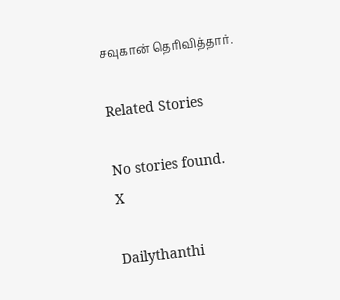சவுகான் தெரிவித்தார்.

Related Stories

No stories found.
X

Dailythanthi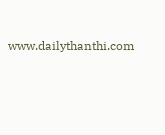www.dailythanthi.com